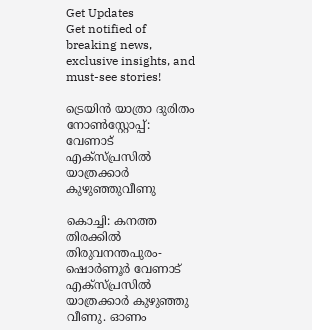Get Updates
Get notified of breaking news, exclusive insights, and must-see stories!

ട്രെയിന്‍ യാത്രാ ദുരിതം നോണ്‍സ്റ്റോപ്പ്: വേണാട് എക്സ്പ്രസില്‍ യാത്രക്കാർ കുഴുഞ്ഞുവീണു

കൊച്ചി: കനത്ത തിരക്കില്‍ തിരുവനന്തപുരം- ഷൊർണൂർ വേണാട് എക്സ്പ്രസില്‍ യാത്രക്കാർ കുഴുഞ്ഞു വീണു. ഓണം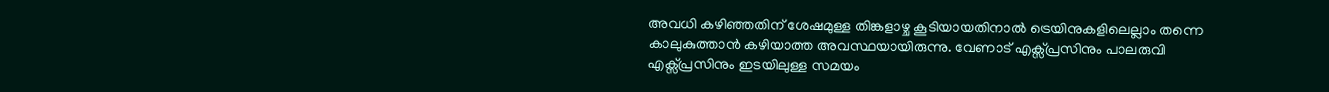അവധി കഴിഞ്ഞതിന് ശേഷമുള്ള തിങ്കളാഴ്ച കൂടിയായതിനാല്‍ ട്രെയിനുകളിലെല്ലാം തന്നെ കാലുകുത്താന്‍ കഴിയാത്ത അവസ്ഥയായിരുന്നു. വേണാട് എക്സ്പ്രസിനും പാലരുവി എക്സ്പ്രസിനും ഇടയിലുള്ള സമയം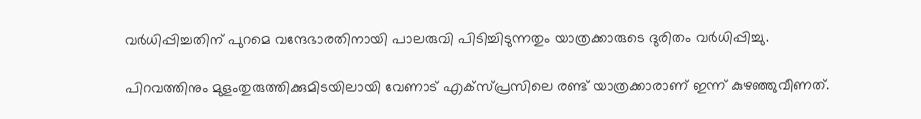വർധിപ്പിച്ചതിന് പുറമെ വന്ദേഭാരതിനായി പാലരുവി പിടിച്ചിടുന്നതും യാത്രക്കാരുടെ ദുരിതം വർധിപ്പിച്ചു.

പിറവത്തിനും മുളംതുരുത്തിക്കുമിടയിലായി വേണാട് എക്സ്പ്രസിലെ രണ്ട് യാത്രക്കാരാണ് ഇന്ന് കുഴഞ്ഞുവീണത്.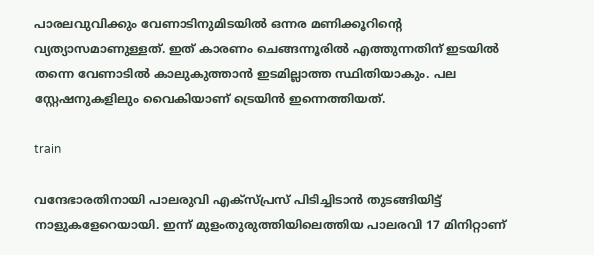പാരലവുവിക്കും വേണാടിനുമിടയില്‍ ഒന്നര മണിക്കൂറിന്റെ വ്യത്യാസമാണുള്ളത്. ഇത് കാരണം ചെങ്ങന്നൂരില്‍ എത്തുന്നതിന് ഇടയില്‍ തന്നെ വേണാടില്‍ കാലുകുത്താന്‍ ഇടമില്ലാത്ത സ്ഥിതിയാകും. പല സ്റ്റേഷനുകളിലും വൈകിയാണ് ട്രെയിന്‍ ഇന്നെത്തിയത്.

train

വന്ദേഭാരതിനായി പാലരുവി എക്സ്പ്രസ് പിടിച്ചിടാന്‍ തുടങ്ങിയിട്ട് നാളുകളേറെയായി. ഇന്ന് മുളംതുരുത്തിയിലെത്തിയ പാലരവി 17 മിനിറ്റാണ്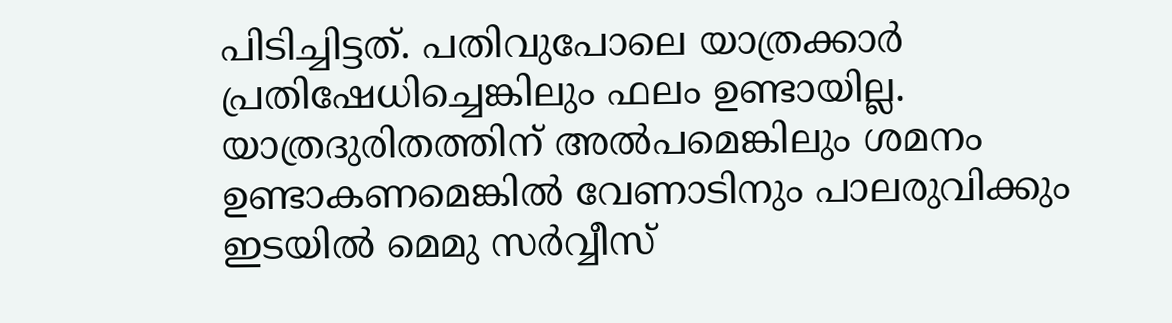പിടിച്ചിട്ടത്. പതിവുപോലെ യാത്രക്കാർ പ്രതിഷേധിച്ചെങ്കിലും ഫലം ഉണ്ടായില്ല. യാത്രദുരിതത്തിന് അല്‍പമെങ്കിലും ശമനം ഉണ്ടാകണമെങ്കില്‍ വേണാടിനും പാലരുവിക്കും ഇടയില്‍ മെമു സർവ്വീസ്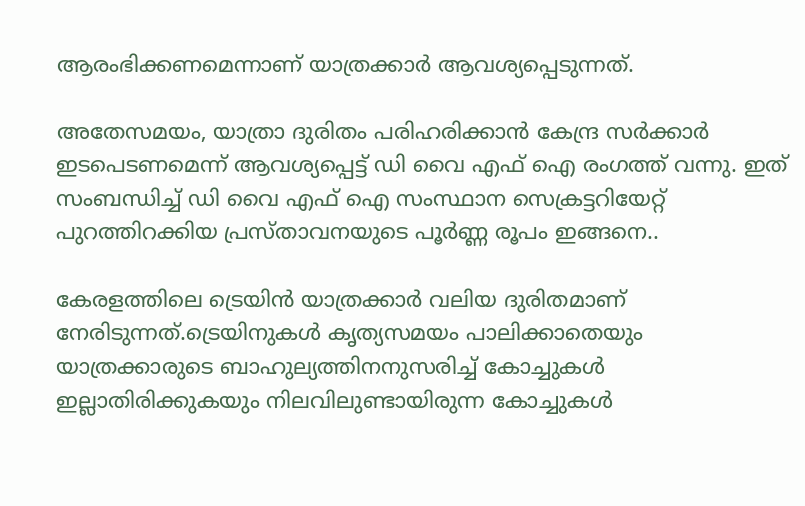ആരംഭിക്കണമെന്നാണ് യാത്രക്കാർ ആവശ്യപ്പെടുന്നത്.

അതേസമയം, യാത്രാ ദുരിതം പരിഹരിക്കാന്‍ കേന്ദ്ര സർക്കാർ ഇടപെടണമെന്ന് ആവശ്യപ്പെട്ട് ഡി വൈ എഫ് ഐ രംഗത്ത് വന്നു. ഇത് സംബന്ധിച്ച് ഡി വൈ എഫ് ഐ സംസ്ഥാന സെക്രട്ടറിയേറ്റ് പുറത്തിറക്കിയ പ്രസ്താവനയുടെ പൂർണ്ണ രൂപം ഇങ്ങനെ..

കേരളത്തിലെ ട്രെയിൻ യാത്രക്കാർ വലിയ ദുരിതമാണ് നേരിടുന്നത്.ട്രെയിനുകൾ കൃത്യസമയം പാലിക്കാതെയും യാത്രക്കാരുടെ ബാഹുല്യത്തിനനുസരിച്ച് കോച്ചുകൾ ഇല്ലാതിരിക്കുകയും നിലവിലുണ്ടായിരുന്ന കോച്ചുകൾ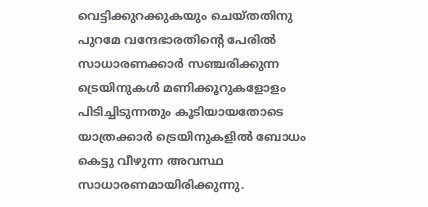വെട്ടിക്കുറക്കുകയും ചെയ്തതിനു പുറമേ വന്ദേഭാരതിന്റെ പേരിൽ സാധാരണക്കാർ സഞ്ചരിക്കുന്ന ട്രെയിനുകൾ മണിക്കൂറുകളോളം പിടിച്ചിടുന്നതും കൂടിയായതോടെ യാത്രക്കാർ ട്രെയിനുകളിൽ ബോധം കെട്ടു വീഴുന്ന അവസ്ഥ സാധാരണമായിരിക്കുന്നു.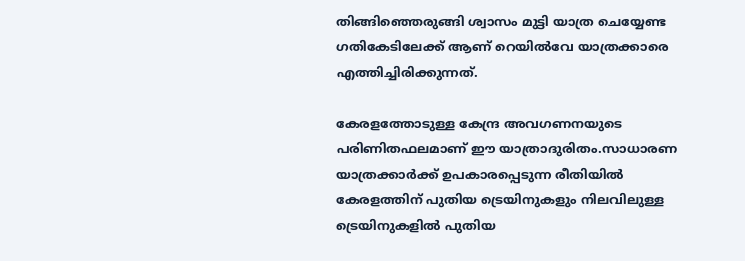തിങ്ങിഞ്ഞെരുങ്ങി ശ്വാസം മുട്ടി യാത്ര ചെയ്യേണ്ട ഗതികേടിലേക്ക് ആണ് റെയിൽവേ യാത്രക്കാരെ എത്തിച്ചിരിക്കുന്നത്.

കേരളത്തോടുള്ള കേന്ദ്ര അവഗണനയുടെ പരിണിതഫലമാണ് ഈ യാത്രാദുരിതം.സാധാരണ യാത്രക്കാർക്ക് ഉപകാരപ്പെടുന്ന രീതിയിൽ കേരളത്തിന് പുതിയ ട്രെയിനുകളും നിലവിലുള്ള ട്രെയിനുകളിൽ പുതിയ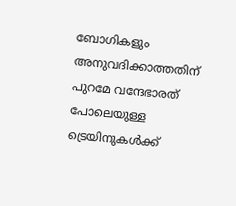ബോഗികളും അനുവദിക്കാത്തതിന് പുറമേ വന്ദേഭാരത് പോലെയുള്ള ട്രെയിനുകൾക്ക്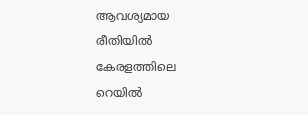ആവശ്യമായ രീതിയിൽ കേരളത്തിലെ റെയിൽ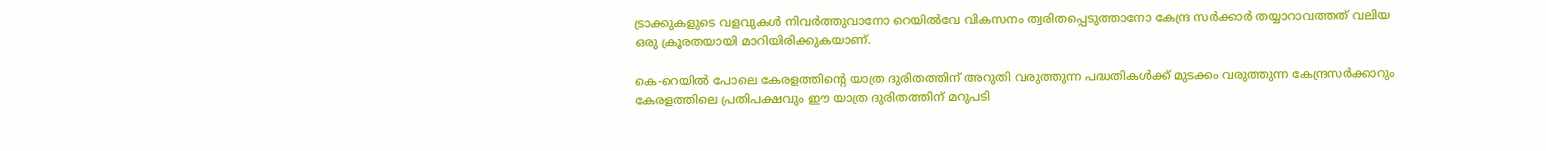ട്രാക്കുകളുടെ വളവുകൾ നിവർത്തുവാനോ റെയിൽവേ വികസനം ത്വരിതപ്പെടുത്താനോ കേന്ദ്ര സർക്കാർ തയ്യാറാവത്തത് വലിയ ഒരു ക്രൂരതയായി മാറിയിരിക്കുകയാണ്.

കെ-റെയിൽ പോലെ കേരളത്തിൻ്റെ യാത്ര ദുരിതത്തിന് അറുതി വരുത്തുന്ന പദ്ധതികൾക്ക് മുടക്കം വരുത്തുന്ന കേന്ദ്രസർക്കാറും കേരളത്തിലെ പ്രതിപക്ഷവും ഈ യാത്ര ദുരിതത്തിന് മറുപടി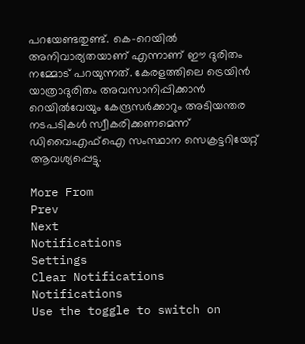പറയേണ്ടതുണ്ട്. കെ-റെയിൽ അനിവാര്യതയാണ് എന്നാണ് ഈ ദുരിതം നമ്മോട് പറയുന്നത്. കേരളത്തിലെ ട്രെയിൻ യാത്രാദുരിതം അവസാനിപ്പിക്കാൻ റെയിൽവേയും കേന്ദ്രസർക്കാറും അടിയന്തര നടപടികൾ സ്വീകരിക്കണമെന്ന് ഡിവൈഎഫ്ഐ സംസ്ഥാന സെക്രട്ടറിയേറ്റ് ആവശ്യപ്പെട്ടു.

More From
Prev
Next
Notifications
Settings
Clear Notifications
Notifications
Use the toggle to switch on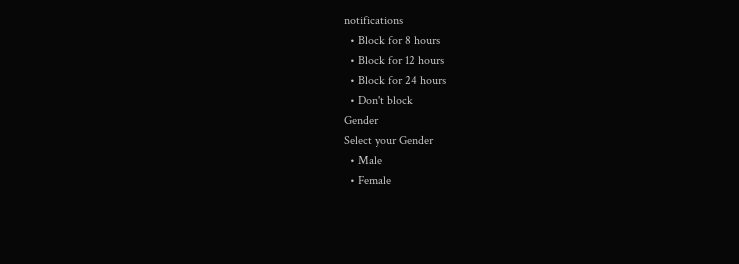notifications
  • Block for 8 hours
  • Block for 12 hours
  • Block for 24 hours
  • Don't block
Gender
Select your Gender
  • Male
  • Female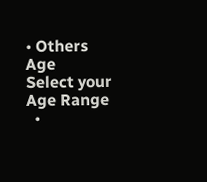• Others
Age
Select your Age Range
  •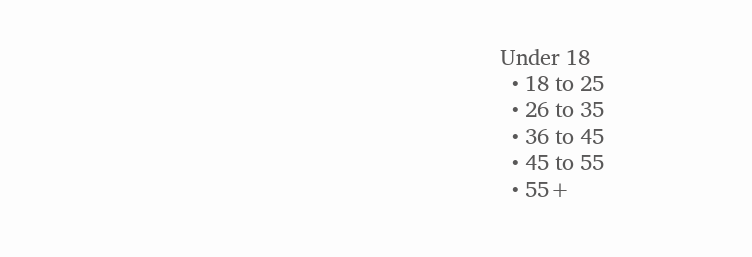Under 18
  • 18 to 25
  • 26 to 35
  • 36 to 45
  • 45 to 55
  • 55+